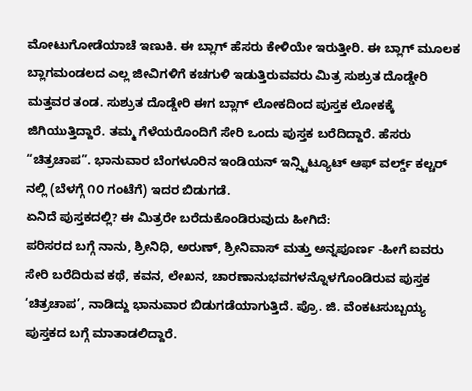ಮೋಟುಗೋಡೆಯಾಚೆ ಇಣುಕಿ. ಈ ಬ್ಲಾಗ್ ಹೆಸರು ಕೇಳಿಯೇ ಇರುತ್ತೀರಿ. ಈ ಬ್ಲಾಗ್ ಮೂಲಕ ಬ್ಲಾಗಮಂಡಲದ ಎಲ್ಲ ಜೀವಿಗಳಿಗೆ ಕಚಗುಳಿ ಇಡುತ್ತಿರುವವರು ಮಿತ್ರ ಸುಶ್ರುತ ದೊಡ್ಡೇರಿ ಮತ್ತವರ ತಂಡ. ಸುಶ್ರುತ ದೊಡ್ಡೇರಿ ಈಗ ಬ್ಲಾಗ್ ಲೋಕದಿಂದ ಪುಸ್ತಕ ಲೋಕಕ್ಕೆ ಜಿಗಿಯುತ್ತಿದ್ದಾರೆ. ತಮ್ಮ ಗೆಳೆಯರೊಂದಿಗೆ ಸೇರಿ ಒಂದು ಪುಸ್ತಕ ಬರೆದಿದ್ದಾರೆ. ಹೆಸರು “ಚಿತ್ರಚಾಪ”. ಭಾನುವಾರ ಬೆಂಗಳೂರಿನ ಇಂಡಿಯನ್ ಇನ್ಸ್ಟಿಟ್ಯೂಟ್ ಆಫ್ ವರ್ಲ್ಡ್ ಕಲ್ಚರ್ ನಲ್ಲಿ (ಬೆಳಗ್ಗೆ ೧೦ ಗಂಟೆಗೆ) ಇದರ ಬಿಡುಗಡೆ.
ಏನಿದೆ ಪುಸ್ತಕದಲ್ಲಿ? ಈ ಮಿತ್ರರೇ ಬರೆದುಕೊಂಡಿರುವುದು ಹೀಗಿದೆ:
ಪರಿಸರದ ಬಗ್ಗೆ ನಾನು, ಶ್ರೀನಿಧಿ, ಅರುಣ್, ಶ್ರೀನಿವಾಸ್ ಮತ್ತು ಅನ್ನಪೂರ್ಣ -ಹೀಗೆ ಐವರು ಸೇರಿ ಬರೆದಿರುವ ಕಥೆ, ಕವನ, ಲೇಖನ, ಚಾರಣಾನುಭವಗಳನ್ನೊಳಗೊಂಡಿರುವ ಪುಸ್ತಕ ‘ಚಿತ್ರಚಾಪ’, ನಾಡಿದ್ದು ಭಾನುವಾರ ಬಿಡುಗಡೆಯಾಗುತ್ತಿದೆ. ಪ್ರೊ. ಜಿ. ವೆಂಕಟಸುಬ್ಬಯ್ಯ ಪುಸ್ತಕದ ಬಗ್ಗೆ ಮಾತಾಡಲಿದ್ದಾರೆ.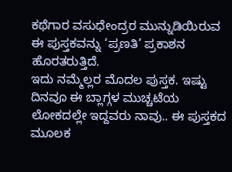ಕಥೆಗಾರ ವಸುಧೇಂದ್ರರ ಮುನ್ನುಡಿಯಿರುವ ಈ ಪುಸ್ತಕವನ್ನು ‘ಪ್ರಣತಿ’ ಪ್ರಕಾಶನ ಹೊರತರುತ್ತಿದೆ.
ಇದು ನಮ್ಮೆಲ್ಲರ ಮೊದಲ ಪುಸ್ತಕ. ಇಷ್ಟು ದಿನವೂ ಈ ಬ್ಲಾಗ್ಗಳ ಮುಚ್ಚಟೆಯ ಲೋಕದಲ್ಲೇ ಇದ್ದವರು ನಾವು.. ಈ ಪುಸ್ತಕದ ಮೂಲಕ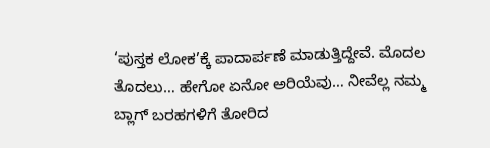‘ಪುಸ್ತಕ ಲೋಕ’ಕ್ಕೆ ಪಾದಾರ್ಪಣೆ ಮಾಡುತ್ತಿದ್ದೇವೆ. ಮೊದಲ ತೊದಲು… ಹೇಗೋ ಏನೋ ಅರಿಯೆವು… ನೀವೆಲ್ಲ ನಮ್ಮ ಬ್ಲಾಗ್ ಬರಹಗಳಿಗೆ ತೋರಿದ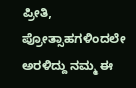ಪ್ರೀತಿ, ಪ್ರೋತ್ಸಾಹಗಳಿಂದಲೇ ಅರಳಿದ್ದು ನಮ್ಮ ಈ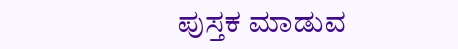ಪುಸ್ತಕ ಮಾಡುವ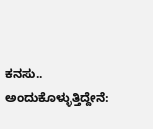ಕನಸು.. ಅಂದುಕೊಳ್ಳುತ್ತಿದ್ದೇನೆ: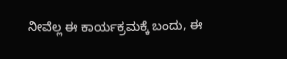ನೀವೆಲ್ಲ ಈ ಕಾರ್ಯಕ್ರಮಕ್ಕೆ ಬಂದು, ಈ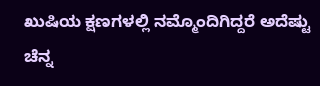ಖುಷಿಯ ಕ್ಷಣಗಳಲ್ಲಿ ನಮ್ಮೊಂದಿಗಿದ್ದರೆ ಅದೆಷ್ಟು ಚೆನ್ನ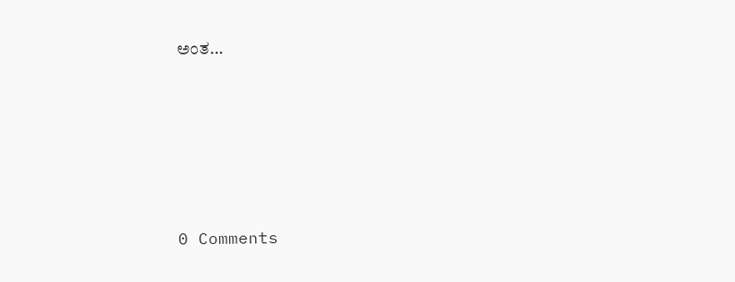ಅಂತ…






0 Comments